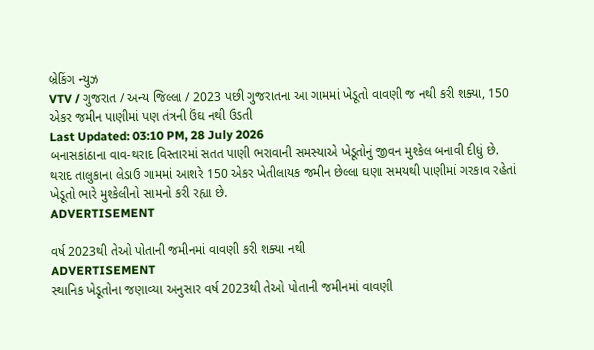બ્રેકિંગ ન્યુઝ
VTV / ગુજરાત / અન્ય જિલ્લા / 2023 પછી ગુજરાતના આ ગામમાં ખેડૂતો વાવણી જ નથી કરી શક્યા, 150 એકર જમીન પાણીમાં પણ તંત્રની ઉંઘ નથી ઉડતી
Last Updated: 03:10 PM, 28 July 2026
બનાસકાંઠાના વાવ-થરાદ વિસ્તારમાં સતત પાણી ભરાવાની સમસ્યાએ ખેડૂતોનું જીવન મુશ્કેલ બનાવી દીધું છે. થરાદ તાલુકાના લેડાઉ ગામમાં આશરે 150 એકર ખેતીલાયક જમીન છેલ્લા ઘણા સમયથી પાણીમાં ગરકાવ રહેતાં ખેડૂતો ભારે મુશ્કેલીનો સામનો કરી રહ્યા છે.
ADVERTISEMENT

વર્ષ 2023થી તેઓ પોતાની જમીનમાં વાવણી કરી શક્યા નથી
ADVERTISEMENT
સ્થાનિક ખેડૂતોના જણાવ્યા અનુસાર વર્ષ 2023થી તેઓ પોતાની જમીનમાં વાવણી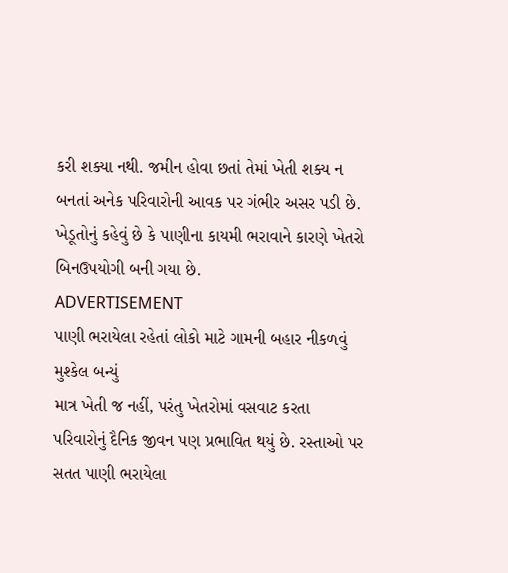કરી શક્યા નથી. જમીન હોવા છતાં તેમાં ખેતી શક્ય ન બનતાં અનેક પરિવારોની આવક પર ગંભીર અસર પડી છે. ખેડૂતોનું કહેવું છે કે પાણીના કાયમી ભરાવાને કારણે ખેતરો બિનઉપયોગી બની ગયા છે.
ADVERTISEMENT
પાણી ભરાયેલા રહેતાં લોકો માટે ગામની બહાર નીકળવું મુશ્કેલ બન્યું
માત્ર ખેતી જ નહીં, પરંતુ ખેતરોમાં વસવાટ કરતા પરિવારોનું દૈનિક જીવન પણ પ્રભાવિત થયું છે. રસ્તાઓ પર સતત પાણી ભરાયેલા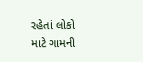રહેતાં લોકો માટે ગામની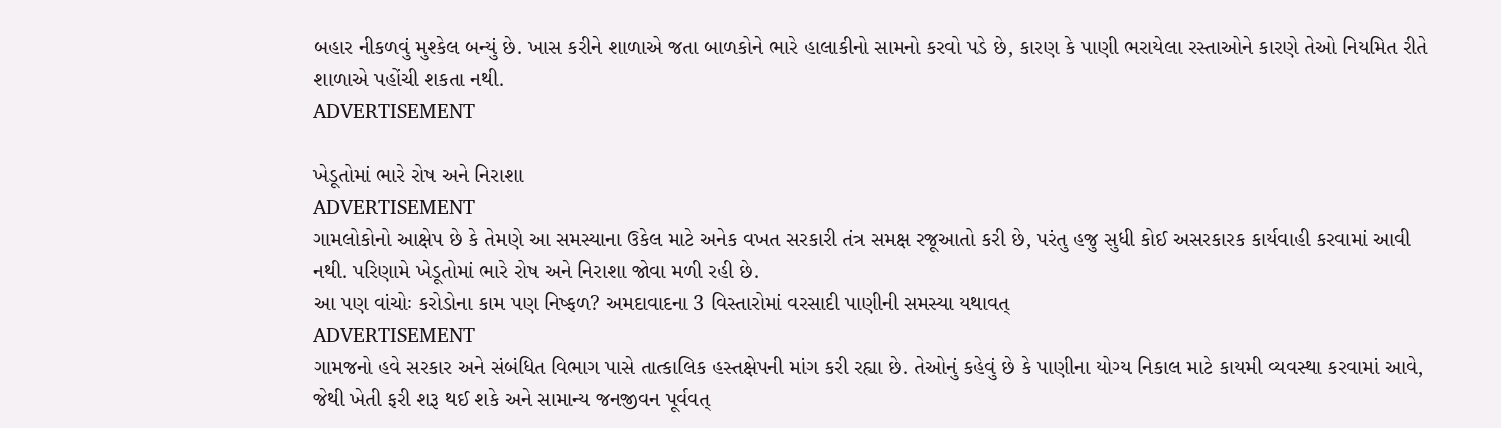બહાર નીકળવું મુશ્કેલ બન્યું છે. ખાસ કરીને શાળાએ જતા બાળકોને ભારે હાલાકીનો સામનો કરવો પડે છે, કારણ કે પાણી ભરાયેલા રસ્તાઓને કારણે તેઓ નિયમિત રીતે શાળાએ પહોંચી શકતા નથી.
ADVERTISEMENT

ખેડૂતોમાં ભારે રોષ અને નિરાશા
ADVERTISEMENT
ગામલોકોનો આક્ષેપ છે કે તેમણે આ સમસ્યાના ઉકેલ માટે અનેક વખત સરકારી તંત્ર સમક્ષ રજૂઆતો કરી છે, પરંતુ હજુ સુધી કોઈ અસરકારક કાર્યવાહી કરવામાં આવી નથી. પરિણામે ખેડૂતોમાં ભારે રોષ અને નિરાશા જોવા મળી રહી છે.
આ પણ વાંચોઃ કરોડોના કામ પણ નિષ્ફળ? અમદાવાદના 3 વિસ્તારોમાં વરસાદી પાણીની સમસ્યા યથાવત્
ADVERTISEMENT
ગામજનો હવે સરકાર અને સંબંધિત વિભાગ પાસે તાત્કાલિક હસ્તક્ષેપની માંગ કરી રહ્યા છે. તેઓનું કહેવું છે કે પાણીના યોગ્ય નિકાલ માટે કાયમી વ્યવસ્થા કરવામાં આવે, જેથી ખેતી ફરી શરૂ થઈ શકે અને સામાન્ય જનજીવન પૂર્વવત્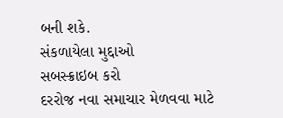બની શકે.
સંકળાયેલા મુદ્દાઓ
સબસ્ક્રાઇબ કરો
દરરોજ નવા સમાચાર મેળવવા માટે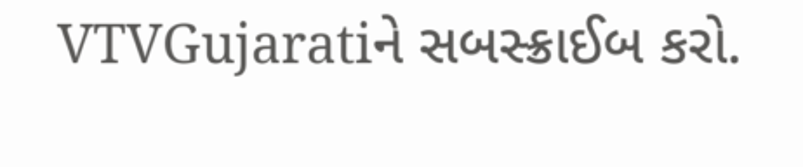VTVGujaratiને સબસ્ક્રાઈબ કરો.